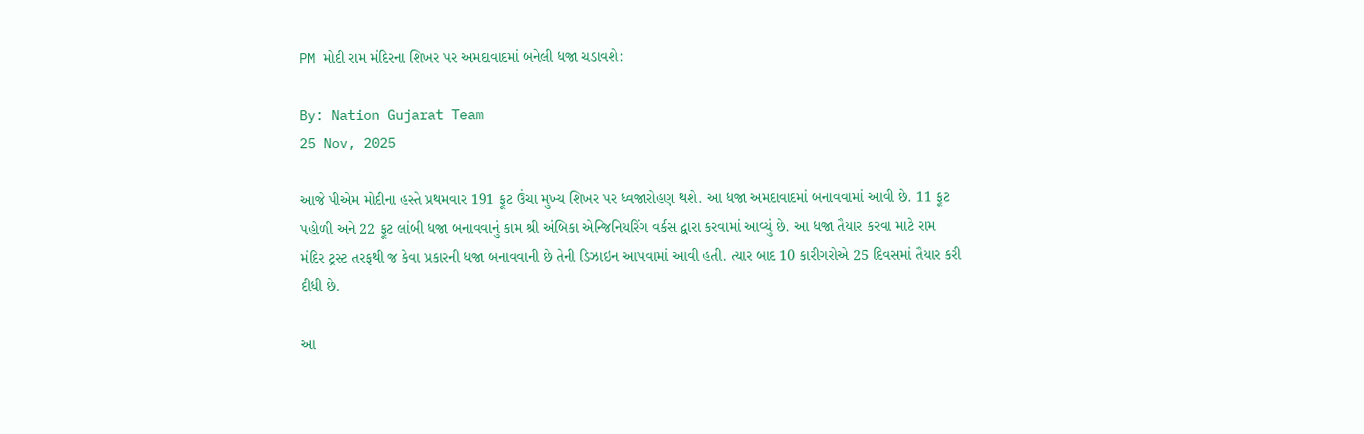PM મોદી રામ મંદિરના શિખર પર અમદાવાદમાં બનેલી ધજા ચડાવશે:

By: Nation Gujarat Team
25 Nov, 2025

આજે પીએમ મોદીના હસ્તે પ્રથમવાર 191 ફૂટ ઉંચા મુખ્ય શિખર પર ધ્વજારોહણ થશે. આ ધજા અમદાવાદમાં બનાવવામાં આવી છે. 11 ફૂટ પહોળી અને 22 ફૂટ લાંબી ધજા બનાવવાનું કામ શ્રી અંબિકા એન્જિનિયરિંગ વર્કસ દ્વારા કરવામાં આવ્યું છે. આ ધજા તૈયાર કરવા માટે રામ મંદિર ટ્રસ્ટ તરફથી જ કેવા પ્રકારની ધજા બનાવવાની છે તેની ડિઝાઇન આપવામાં આવી હતી. ત્યાર બાદ 10 કારીગરોએ 25 દિવસમાં તૈયાર કરી દીધી છે.

આ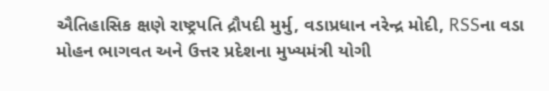ઐતિહાસિક ક્ષણે રાષ્ટ્રપતિ દ્રૌપદી મુર્મુ, વડાપ્રધાન નરેન્દ્ર મોદી, RSSના વડા મોહન ભાગવત અને ઉત્તર પ્રદેશના મુખ્યમંત્રી યોગી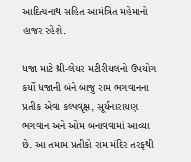આદિત્યનાથ સહિત આમંત્રિત મહેમાનો હાજર રહેશે.

ધજા માટે થ્રી-લેયર મટીરીયલનો ઉપયોગ કર્યો ધજાની બંને બાજુ રામ ભગવાનના પ્રતીક એવા કલ્પવૃક્ષ, સૂર્યનારાયણ ભગવાન અને ઓમ બનાવવામાં આવ્યા છે. આ તમામ પ્રતીકો રામ મંદિર તરફથી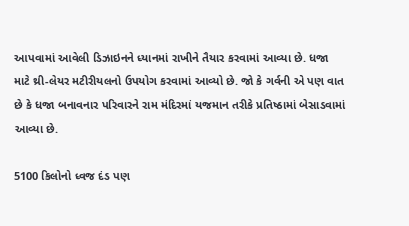આપવામાં આવેલી ડિઝાઇનને ધ્યાનમાં રાખીને તૈયાર કરવામાં આવ્યા છે. ધજા માટે થ્રી-લેયર મટીરીયલનો ઉપયોગ કરવામાં આવ્યો છે. જો કે ગર્વની એ પણ વાત છે કે ધજા બનાવનાર પરિવારને રામ મંદિરમાં યજમાન તરીકે પ્રતિષ્ઠામાં બેસાડવામાં આવ્યા છે.

5100 કિલોનો ધ્વજ દંડ પણ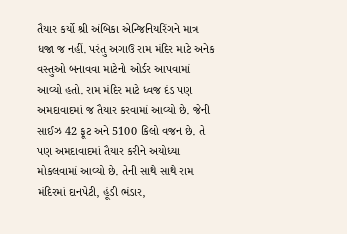તૈયાર કર્યો શ્રી અંબિકા એન્જિનિયરિંગને માત્ર ધજા જ નહીં. પરંતુ અગાઉ રામ મંદિર માટે અનેક વસ્તુઓ બનાવવા માટેનો ઓર્ડર આપવામાં આવ્યો હતો. રામ મંદિર માટે ધ્વજ દંડ પણ અમદાવાદમાં જ તૈયાર કરવામાં આવ્યો છે. જેની સાઈઝ 42 ફૂટ અને 5100 કિલો વજન છે. તે પણ અમદાવાદમાં તૈયાર કરીને અયોધ્યા મોકલવામાં આવ્યો છે. તેની સાથે સાથે રામ મંદિરમાં દાનપેટી, હૂંડી ભંડાર,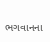ભગવાનના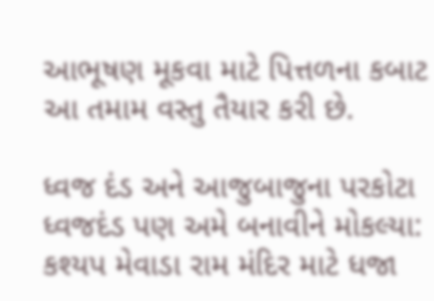આભૂષણ મૂકવા માટે પિત્તળના કબાટ આ તમામ વસ્તુ તૈયાર કરી છે.

ધ્વજ દંડ અને આજુબાજુના પરકોટા ધ્વજદંડ પણ અમે બનાવીને મોકલ્યા: કશ્યપ મેવાડા રામ મંદિર માટે ધજા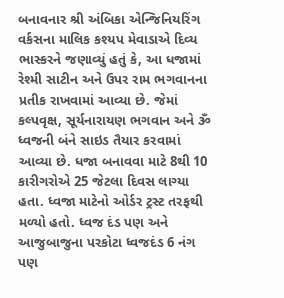બનાવનાર શ્રી અંબિકા એન્જિનિયરિંગ વર્કસના માલિક કશ્યપ મેવાડાએ દિવ્ય ભાસ્કરને જણાવ્યું હતું કે, આ ધજામાં રેશ્મી સાટીન અને ઉપર રામ ભગવાનના પ્રતીક રાખવામાં આવ્યા છે. જેમાં કલ્પવૃક્ષ, સૂર્યનારાયણ ભગવાન અને ૐ ધ્વજની બંને સાઇડ તૈયાર કરવામાં આવ્યા છે. ધજા બનાવવા માટે 8થી 10 કારીગરોએ 25 જેટલા દિવસ લાગ્યા હતા. ધ્વજા માટેનો ઓર્ડર ટ્રસ્ટ તરફથી મળ્યો હતો. ધ્વજ દંડ પણ અને આજુબાજુના પરકોટા ધ્વજદંડ 6 નંગ પણ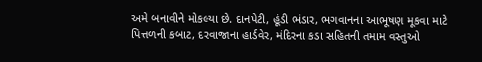અમે બનાવીને મોકલ્યા છે. દાનપેટી, હૂંડી ભંડાર, ભગવાનના આભૂષણ મૂકવા માટે પિત્તળની કબાટ, દરવાજાના હાર્ડવેર, મંદિરના કડા સહિતની તમામ વસ્તુઓ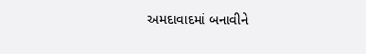અમદાવાદમાં બનાવીને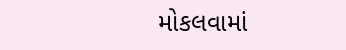મોકલવામાં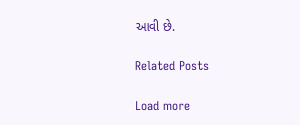આવી છે.

Related Posts

Load more